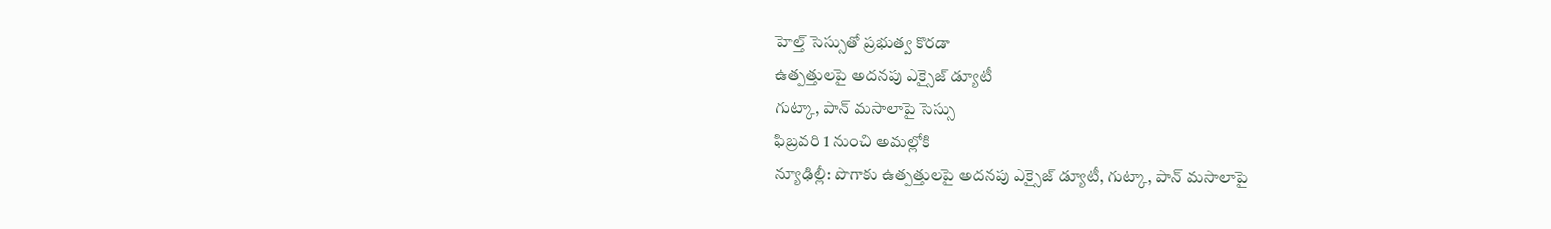హెల్త్ సెస్సుతో ప్రభుత్వ కొరడా
ఉత్పత్తులపై అదనపు ఎక్సైజ్ డ్యూటీ
గుట్కా, పాన్ మసాలాపై సెస్సు
ఫిబ్రవరి 1 నుంచి అమల్లోకి
న్యూఢిల్లీ: పొగాకు ఉత్పత్తులపై అదనపు ఎక్సైజ్ డ్యూటీ, గుట్కా, పాన్ మసాలాపై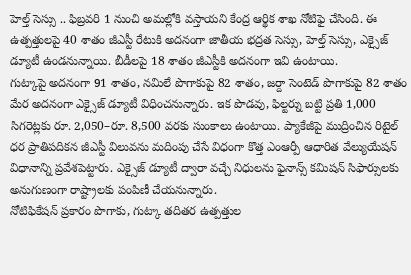హెల్త్ సెస్సు .. ఫిబ్రవరి 1 నుంచి అమల్లోకి వస్తాయని కేంద్ర ఆర్థిక శాఖ నోటిఫై చేసింది. ఈ ఉత్పత్తులపై 40 శాతం జీఎస్టీ రేటుకి అదనంగా జాతీయ భద్రత సెస్సు, హెల్త్ సెస్సు, ఎక్సైజ్ డ్యూటీ ఉండనున్నాయి. బీడీలపై 18 శాతం జీఎస్టీకి అదనంగా ఇవి ఉంటాయి.
గుట్కాపై అదనంగా 91 శాతం, నమిలే పొగాకుపై 82 శాతం, జర్దా సెంటెడ్ పొగాకుపై 82 శాతం మేర అదనంగా ఎక్సైజ్ డ్యూటీ విధించనున్నారు. ఇక పొడవు, ఫిల్టర్ను బట్టి ప్రతి 1,000 సిగరెట్లకు రూ. 2,050–రూ. 8,500 వరకు సుంకాలు ఉంటాయి. ప్యాకేజీపై ముద్రించిన రిటైల్ ధర ప్రాతిపదికన జీఎస్టీ విలువను మదింపు చేసే విధంగా కొత్త ఎంఆర్పీ ఆధారిత వేల్యుయేషన్ విధానాన్ని ప్రవేశపెట్టారు. ఎక్సైజ్ డ్యూటీ ద్వారా వచ్చే నిధులను ఫైనాన్స్ కమిషన్ సిఫార్సులకు అనుగుణంగా రాష్ట్రాలకు పంపిణీ చేయనున్నారు.
నోటిఫికేషన్ ప్రకారం పొగాకు, గుట్కా తదితర ఉత్పత్తుల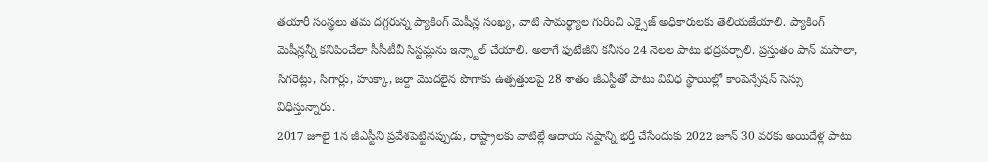తయారీ సంస్థలు తమ దగ్గరున్న ప్యాకింగ్ మెషీన్ల సంఖ్య, వాటి సామర్థ్యాల గురించి ఎక్సైజ్ అధికారులకు తెలియజేయాలి. ప్యాకింగ్ మెషీన్లన్నీ కనిపించేలా సీసీటీవీ సిస్టమ్లను ఇన్స్టాల్ చేయాలి. అలాగే ఫుటేజీని కనీసం 24 నెలల పాటు భద్రపర్చాలి. ప్రస్తుతం పాన్ మసాలా, సిగరెట్లు, సిగార్లు, హుక్కా, జర్దా మొదలైన పొగాకు ఉత్పత్తులపై 28 శాతం జీఎస్టీతో పాటు వివిధ స్థాయిల్లో కాంపెన్సేషన్ సెస్సు విధిస్తున్నారు.
2017 జూలై 1న జీఎస్టీని ప్రవేశపెట్టినప్పుడు, రాష్ట్రాలకు వాటిల్లే ఆదాయ నష్టాన్ని భర్తీ చేసేందుకు 2022 జూన్ 30 వరకు అయిదేళ్ల పాటు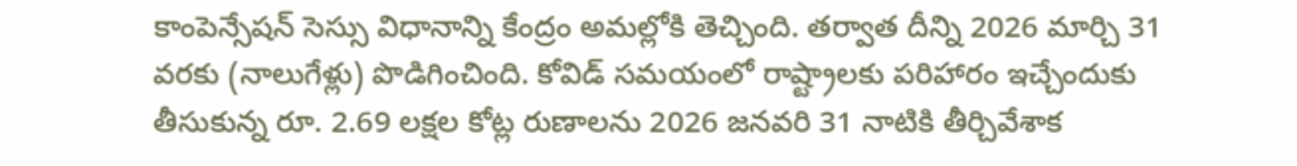కాంపెన్సేషన్ సెస్సు విధానాన్ని కేంద్రం అమల్లోకి తెచ్చింది. తర్వాత దీన్ని 2026 మార్చి 31 వరకు (నాలుగేళ్లు) పొడిగించింది. కోవిడ్ సమయంలో రాష్ట్రాలకు పరిహారం ఇచ్చేందుకు తీసుకున్న రూ. 2.69 లక్షల కోట్ల రుణాలను 2026 జనవరి 31 నాటికి తీర్చివేశాక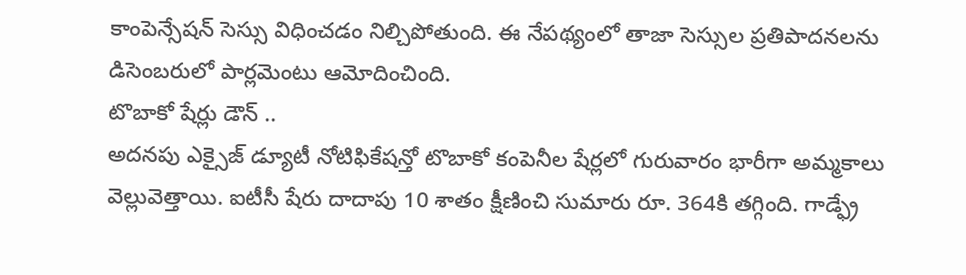కాంపెన్సేషన్ సెస్సు విధించడం నిల్చిపోతుంది. ఈ నేపథ్యంలో తాజా సెస్సుల ప్రతిపాదనలను డిసెంబరులో పార్లమెంటు ఆమోదించింది.
టొబాకో షేర్లు డౌన్ ..
అదనపు ఎక్సైజ్ డ్యూటీ నోటిఫికేషన్తో టొబాకో కంపెనీల షేర్లలో గురువారం భారీగా అమ్మకాలు వెల్లువెత్తాయి. ఐటీసీ షేరు దాదాపు 10 శాతం క్షీణించి సుమారు రూ. 364కి తగ్గింది. గాడ్ఫ్రే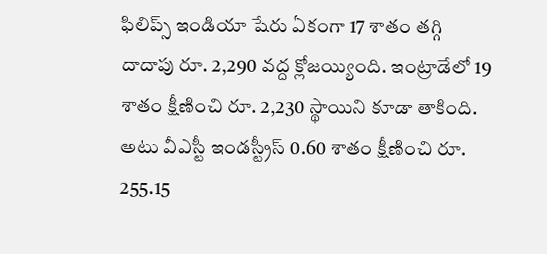ఫిలిప్స్ ఇండియా షేరు ఏకంగా 17 శాతం తగ్గి దాదాపు రూ. 2,290 వద్ద క్లోజయ్యింది. ఇంట్రాడేలో 19 శాతం క్షీణించి రూ. 2,230 స్థాయిని కూడా తాకింది. అటు వీఎస్టీ ఇండస్ట్రీస్ 0.60 శాతం క్షీణించి రూ. 255.15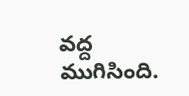వద్ద ముగిసింది.